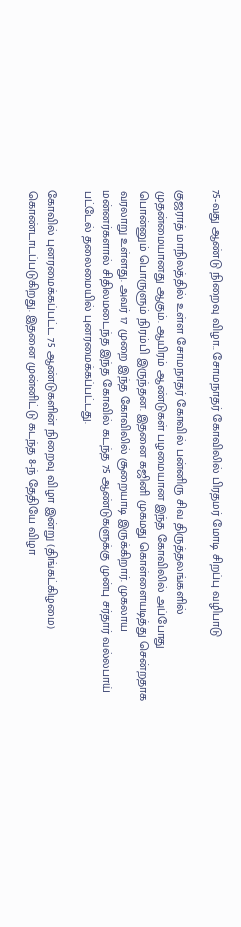75-வது ஆண்டு நிறைவு விழா.. சோமநாதர் கோவிலில் பிரதமர் மோடி சிறப்பு வழிபாடு

குஜராத் மாநிலத்தில் உள்ள சோமநாதர் கோவில் பன்னிரு சிவ திருத்தலங்களில் முதன்மையானது ஆகும். ஆயிரம் ஆண்டுகள் பழமையான இந்த கோவிலில் அப்போது பொன்னும் பொருளும் நிரம்பி இருந்தன. இதனை கஜினி முகமது கொள்ளையடித்து சென்றதாக வரலாறு உள்ளது. அவர் 17 முறை இந்த கோவிலில் சூறையாடி இருக்கிறார். முகலாய மன்னர்களால் சிதிலமடைந்த இந்த கோவில் கடந்த 75 ஆண்டுகளுக்கு முன்பு சர்தார் வல்லபாய் பட்டேல் தலைமையில் புனரமைக்கப்பட்டது.

கோவில் புனரமைக்கப்பட்ட 75 ஆண்டுகளின் நிறைவு விழா இன்று (திங்கட்கிழமை) கொண்டாடப்படுகிறது. இதனை முன்னிட்டு கடந்த 8-ந் தேதியே விழா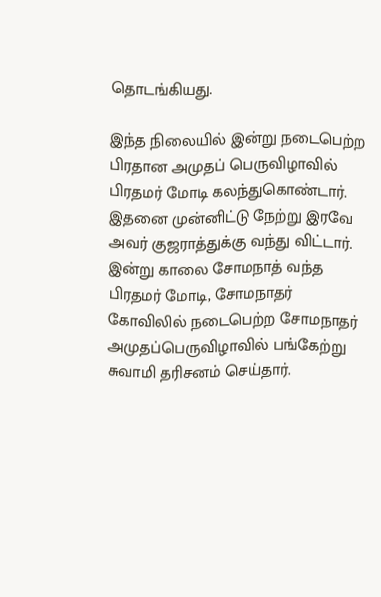தொடங்கியது.

இந்த நிலையில் இன்று நடைபெற்ற பிரதான அமுதப் பெருவிழாவில் பிரதமர் மோடி கலந்துகொண்டார். இதனை முன்னிட்டு நேற்று இரவே அவர் குஜராத்துக்கு வந்து விட்டார். இன்று காலை சோமநாத் வந்த பிரதமர் மோடி, சோமநாதர் கோவிலில் நடைபெற்ற சோமநாதர் அமுதப்பெருவிழாவில் பங்கேற்று சுவாமி தரிசனம் செய்தார்.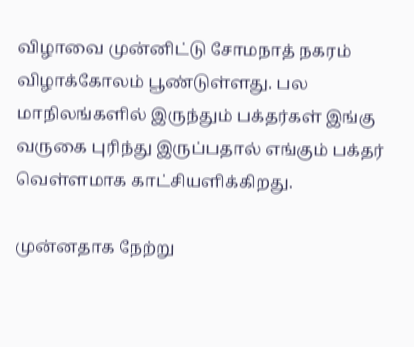விழாவை முன்னிட்டு சோமநாத் நகரம் விழாக்கோலம் பூண்டுள்ளது. பல மாநிலங்களில் இருந்தும் பக்தர்கள் இங்கு வருகை புரிந்து இருப்பதால் எங்கும் பக்தர் வெள்ளமாக காட்சியளிக்கிறது.

முன்னதாக நேற்று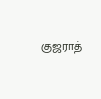குஜராத்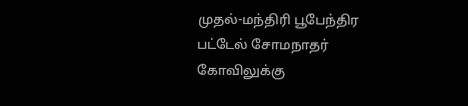முதல்-மந்திரி பூபேந்திர பட்டேல் சோமநாதர் கோவிலுக்கு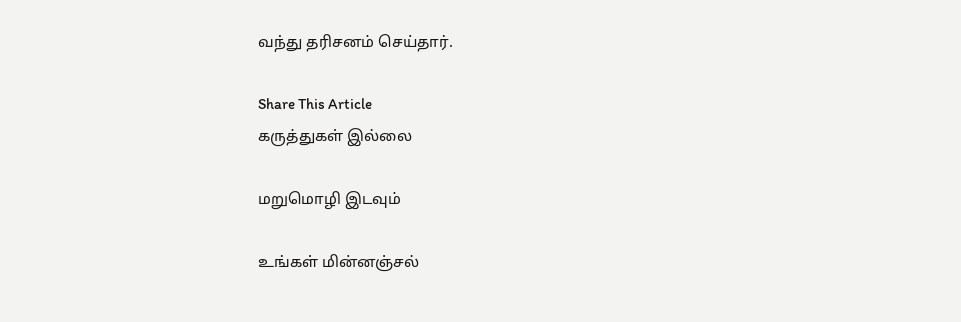வந்து தரிசனம் செய்தார்.

Share This Article
கருத்துகள் இல்லை

மறுமொழி இடவும்

உங்கள் மின்னஞ்சல்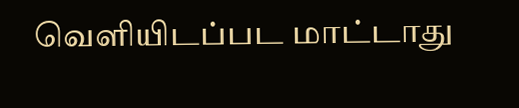வெளியிடப்பட மாட்டாது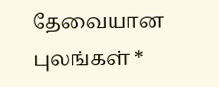தேவையான புலங்கள் *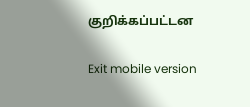குறிக்கப்பட்டன

Exit mobile version